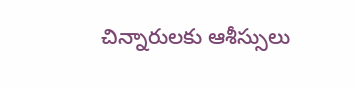చిన్నారులకు ఆశీస్సులు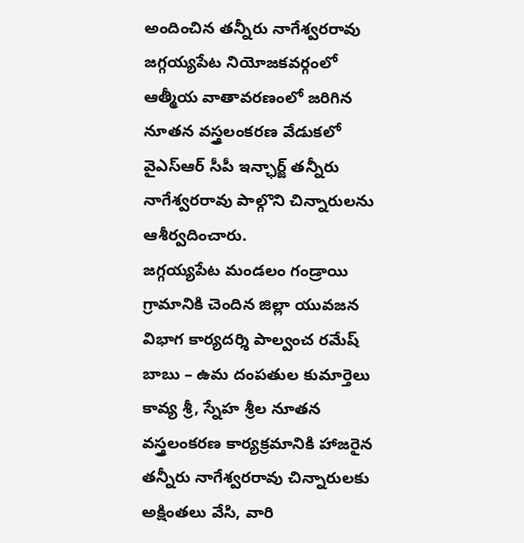అందించిన తన్నీరు నాగేశ్వరరావు
జగ్గయ్యపేట నియోజకవర్గంలో ఆత్మీయ వాతావరణంలో జరిగిన నూతన వస్త్రలంకరణ వేడుకలో వైఎస్ఆర్ సీపీ ఇన్ఛార్జ్ తన్నీరు నాగేశ్వరరావు పాల్గొని చిన్నారులను ఆశీర్వదించారు.
జగ్గయ్యపేట మండలం గండ్రాయి గ్రామానికి చెందిన జిల్లా యువజన విభాగ కార్యదర్శి పాల్వంచ రమేష్ బాబు – ఉమ దంపతుల కుమార్తెలు కావ్య శ్రీ, స్నేహ శ్రీల నూతన వస్త్రలంకరణ కార్యక్రమానికి హాజరైన తన్నీరు నాగేశ్వరరావు చిన్నారులకు అక్షింతలు వేసి, వారి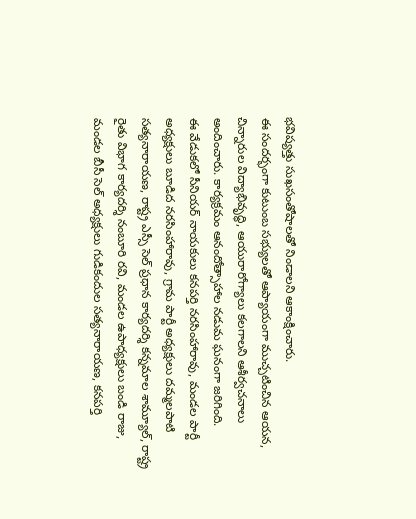భవిష్యత్తు సుఖసంతోషాలతో నిండాలని ఆకాంక్షించారు.
ఈ సందర్భంగా కుటుంబ సభ్యులతో ఆప్యాయంగా ముచ్చటించిన ఆయన, చిన్నారుల విద్యాభివృద్ధి, ఆయురారోగ్యాలు కలగాలని ఆశీర్వచనాలు అందించారు. కార్యక్రమం ఆనందోత్సాహాల నడుమ ఘనంగా జరిగింది.
ఈ వేడుకలో సీనియర్ నాయకులు కనపర్తి నరసింహారావు, మండల పార్టీ అధ్యక్షులు బూడిద నరసింహారావు, గ్రామ పార్టీ అధ్యక్షులు దమ్మలపాటి సత్యనారాయణ, రాష్ట్ర ఎస్సీ సెల్ ప్రధాన కార్యదర్శి కన్నమాల శామ్యూల్, రాష్ట్ర రైతు విభాగ కార్యదర్శి నంబూరి రవి, మండల ఉపాధ్యక్షులు బండి రాజు, మండల బీసీ సెల్ అధ్యక్షులు గుడికందుల సత్యనారాయణ, కనపర్తి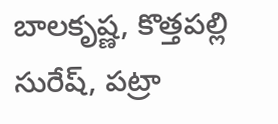బాలకృష్ణ, కొత్తపల్లి సురేష్, పట్రా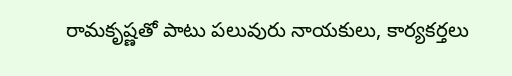రామకృష్ణతో పాటు పలువురు నాయకులు, కార్యకర్తలు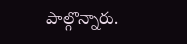పాల్గొన్నారు.